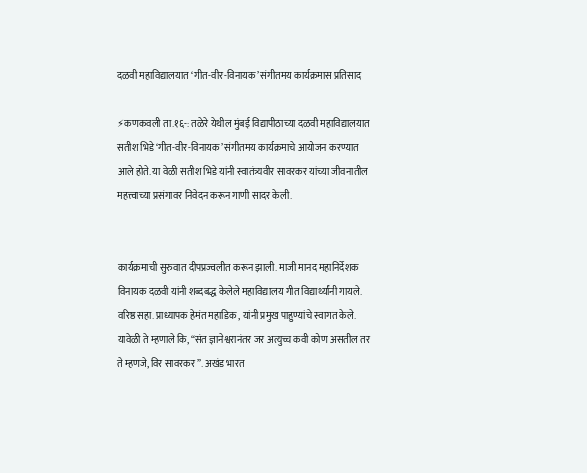दळवी महाविद्यालयात ‘गीत-वीर-विनायक’ संगीतमय कार्यक्रमास प्रतिसाद

⚡कणकवली ता.१६-: तळेरे येथील मुंबई विद्यापीठाच्या दळवी महाविद्यालयात सतीश भिडे ‘गीत-वीर-विनायक’ संगीतमय कार्यक्रमाचे आयोजन करण्यात आले होते. या वेळी सतीश भिडे यांनी स्वातंत्र्यवीर सावरकर यांच्या जीवनातील महत्त्वाच्या प्रसंगावर निवेदन करून गाणी सादर केली.


कार्यक्रमाची सुरुवात दीपप्रज्वलीत करून झाली. माजी मानद महानिर्देशक विनायक दळवी यांनी शब्दबद्ध केलेले महाविद्यालय गीत विद्यार्थ्यांनी गायले. वरिष्ठ सहा. प्राध्यापक हेमंत महाडिक , यांनी प्रमुख पाहुण्यांचे स्वागत केले. यावेळी ते म्हणाले कि, “संत ज्ञानेश्वरानंतर जर अत्युच्च कवी कोण असतील तर ते म्हणजे, विर सावरकर ”. अखंड भारत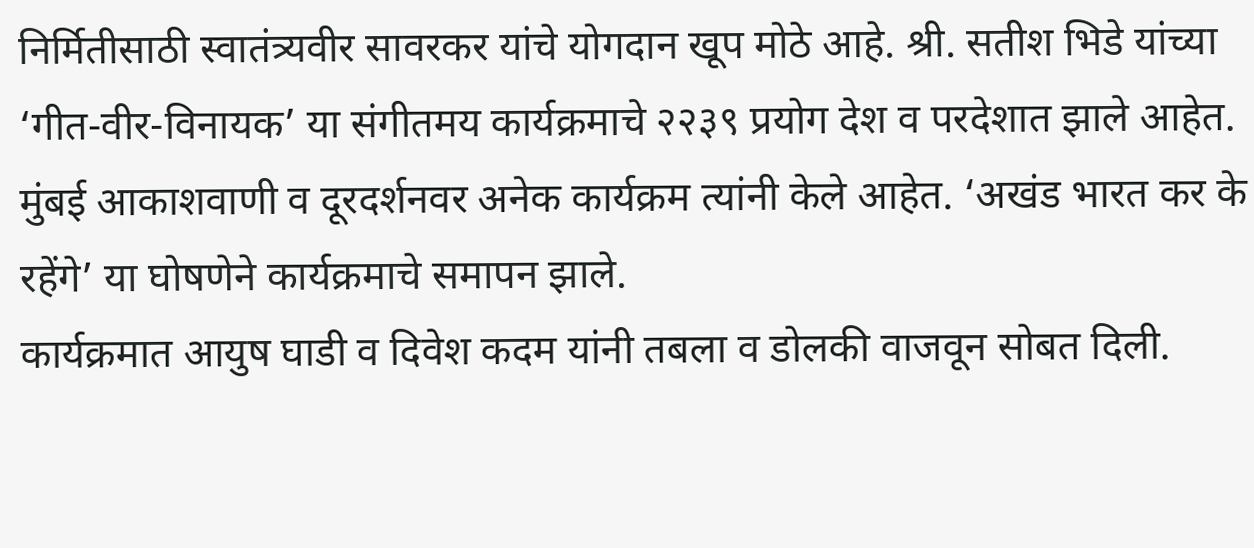निर्मितीसाठी स्वातंत्र्यवीर सावरकर यांचे योगदान खूप मोठे आहे. श्री. सतीश भिडे यांच्या ‘गीत-वीर-विनायक’ या संगीतमय कार्यक्रमाचे २२३९ प्रयोग देश व परदेशात झाले आहेत. मुंबई आकाशवाणी व दूरदर्शनवर अनेक कार्यक्रम त्यांनी केले आहेत. ‘अखंड भारत कर के रहेंगे’ या घोषणेने कार्यक्रमाचे समापन झाले.
कार्यक्रमात आयुष घाडी व दिवेश कदम यांनी तबला व डोलकी वाजवून सोबत दिली.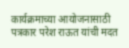कार्यक्रमाच्या आयोजनासाठी पत्रकार परेश राऊत यांची मदत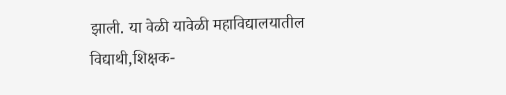झाली. या वेळी यावेळी महाविद्यालयातील विद्याथी,शिक्षक-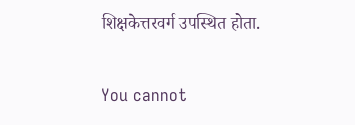शिक्षकेत्तरवर्ग उपस्थित होता.

You cannot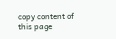copy content of this page